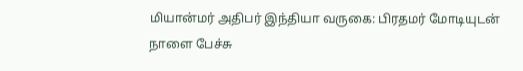மியான்மர் அதிபர் இந்தியா வருகை: பிரதமர் மோடியுடன் நாளை பேச்சு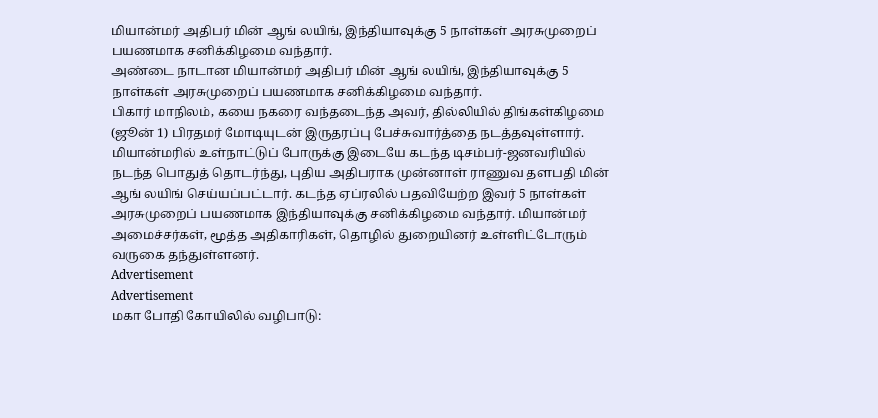மியான்மர் அதிபர் மின் ஆங் லயிங், இந்தியாவுக்கு 5 நாள்கள் அரசுமுறைப் பயணமாக சனிக்கிழமை வந்தார்.
அண்டை நாடான மியான்மர் அதிபர் மின் ஆங் லயிங், இந்தியாவுக்கு 5 நாள்கள் அரசுமுறைப் பயணமாக சனிக்கிழமை வந்தார்.
பிகார் மாநிலம், கயை நகரை வந்தடைந்த அவர், தில்லியில் திங்கள்கிழமை (ஜூன் 1) பிரதமர் மோடியுடன் இருதரப்பு பேச்சுவார்த்தை நடத்தவுள்ளார்.
மியான்மரில் உள்நாட்டுப் போருக்கு இடையே கடந்த டிசம்பர்-ஜனவரியில் நடந்த பொதுத் தொடர்ந்து, புதிய அதிபராக முன்னாள் ராணுவ தளபதி மின் ஆங் லயிங் செய்யப்பட்டார். கடந்த ஏப்ரலில் பதவியேற்ற இவர் 5 நாள்கள் அரசுமுறைப் பயணமாக இந்தியாவுக்கு சனிக்கிழமை வந்தார். மியான்மர் அமைச்சர்கள், மூத்த அதிகாரிகள், தொழில் துறையினர் உள்ளிட்டோரும் வருகை தந்துள்ளனர்.
Advertisement
Advertisement
மகா போதி கோயிலில் வழிபாடு: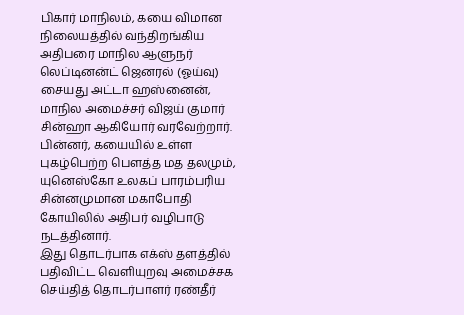பிகார் மாநிலம், கயை விமான நிலையத்தில் வந்திறங்கிய அதிபரை மாநில ஆளுநர் லெப்டினன்ட் ஜெனரல் (ஓய்வு) சையது அட்டா ஹஸ்னைன், மாநில அமைச்சர் விஜய் குமார் சின்ஹா ஆகியோர் வரவேற்றார்.
பின்னர், கயையில் உள்ள புகழ்பெற்ற பெளத்த மத தலமும், யுனெஸ்கோ உலகப் பாரம்பரிய சின்னமுமான மகாபோதி கோயிலில் அதிபர் வழிபாடு நடத்தினார்.
இது தொடர்பாக எக்ஸ் தளத்தில் பதிவிட்ட வெளியுறவு அமைச்சக செய்தித் தொடர்பாளர் ரண்தீர்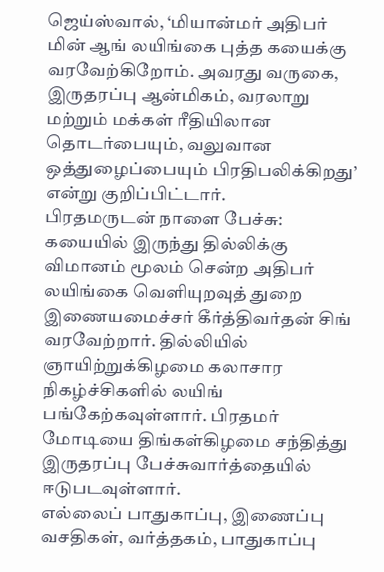ஜெய்ஸ்வால், ‘மியான்மர் அதிபர் மின் ஆங் லயிங்கை புத்த கயைக்கு வரவேற்கிறோம். அவரது வருகை, இருதரப்பு ஆன்மிகம், வரலாறு மற்றும் மக்கள் ரீதியிலான தொடர்பையும், வலுவான ஒத்துழைப்பையும் பிரதிபலிக்கிறது’ என்று குறிப்பிட்டார்.
பிரதமருடன் நாளை பேச்சு: கயையில் இருந்து தில்லிக்கு விமானம் மூலம் சென்ற அதிபர் லயிங்கை வெளியுறவுத் துறை இணையமைச்சர் கீர்த்திவர்தன் சிங் வரவேற்றார். தில்லியில் ஞாயிற்றுக்கிழமை கலாசார நிகழ்ச்சிகளில் லயிங் பங்கேற்கவுள்ளார். பிரதமர் மோடியை திங்கள்கிழமை சந்தித்து இருதரப்பு பேச்சுவார்த்தையில் ஈடுபடவுள்ளார்.
எல்லைப் பாதுகாப்பு, இணைப்பு வசதிகள், வர்த்தகம், பாதுகாப்பு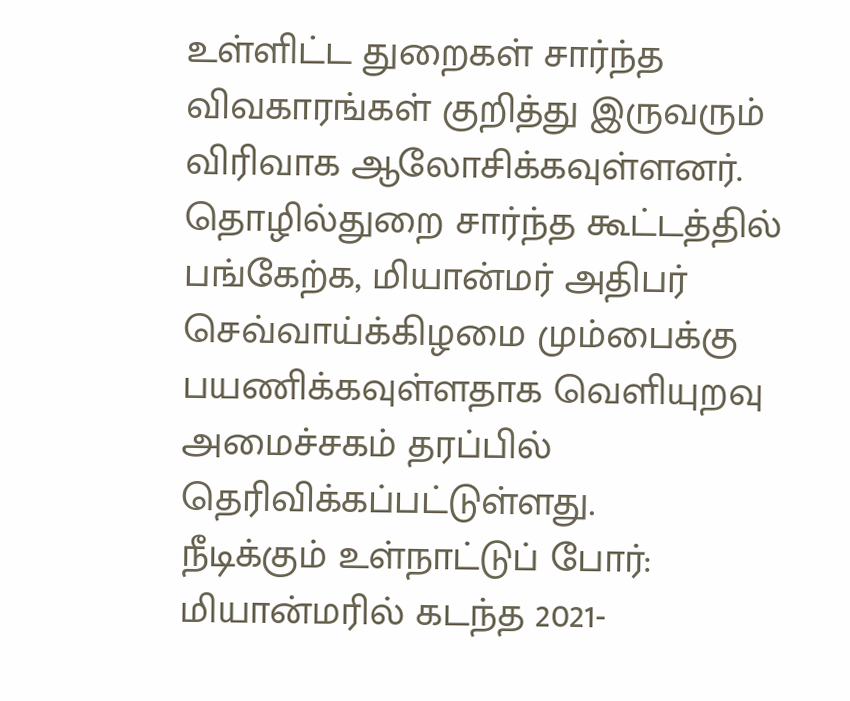உள்ளிட்ட துறைகள் சார்ந்த விவகாரங்கள் குறித்து இருவரும் விரிவாக ஆலோசிக்கவுள்ளனர். தொழில்துறை சார்ந்த கூட்டத்தில் பங்கேற்க, மியான்மர் அதிபர் செவ்வாய்க்கிழமை மும்பைக்கு பயணிக்கவுள்ளதாக வெளியுறவு அமைச்சகம் தரப்பில் தெரிவிக்கப்பட்டுள்ளது.
நீடிக்கும் உள்நாட்டுப் போர்: மியான்மரில் கடந்த 2021-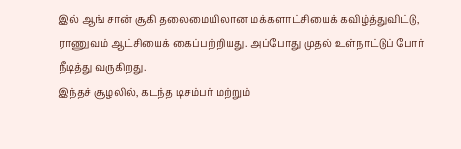இல் ஆங் சான் சூகி தலைமையிலான மக்களாட்சியைக் கவிழ்த்துவிட்டு, ராணுவம் ஆட்சியைக் கைப்பற்றியது. அப்போது முதல் உள்நாட்டுப் போர் நீடித்து வருகிறது.
இந்தச் சூழலில், கடந்த டிசம்பர் மற்றும்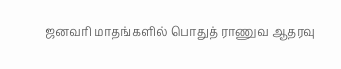ஜனவரி மாதங்களில் பொதுத் ராணுவ ஆதரவு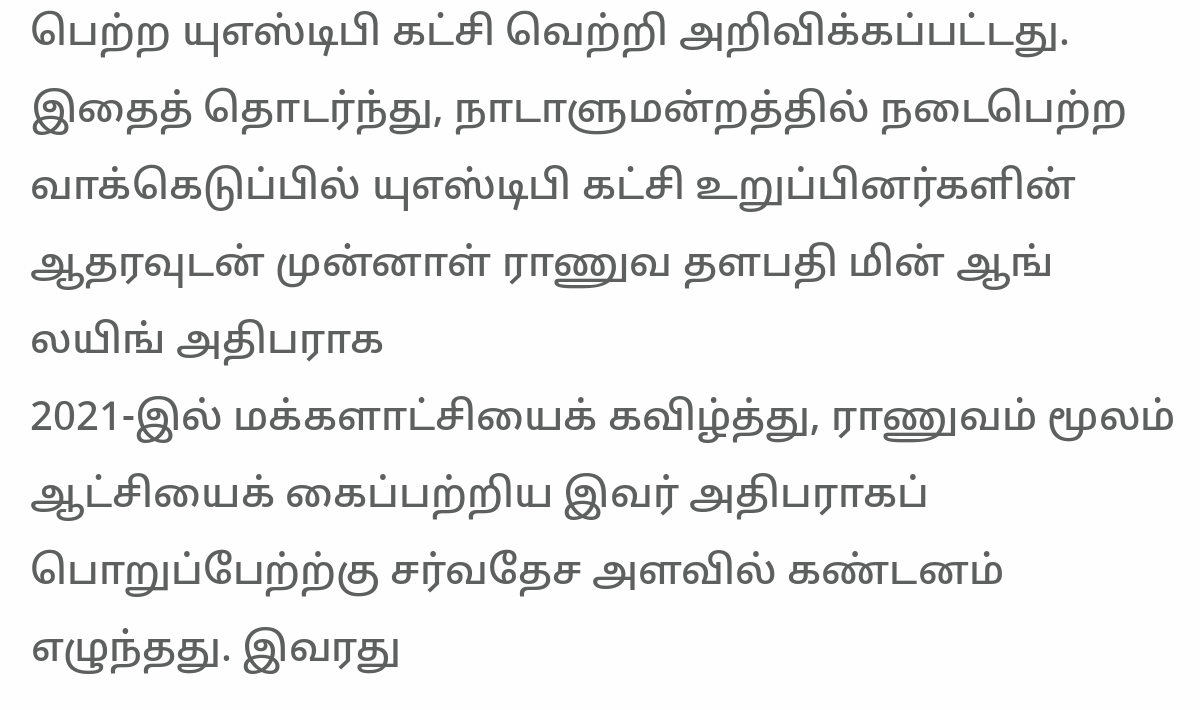பெற்ற யுஎஸ்டிபி கட்சி வெற்றி அறிவிக்கப்பட்டது.
இதைத் தொடர்ந்து, நாடாளுமன்றத்தில் நடைபெற்ற வாக்கெடுப்பில் யுஎஸ்டிபி கட்சி உறுப்பினர்களின் ஆதரவுடன் முன்னாள் ராணுவ தளபதி மின் ஆங் லயிங் அதிபராக
2021-இல் மக்களாட்சியைக் கவிழ்த்து, ராணுவம் மூலம் ஆட்சியைக் கைப்பற்றிய இவர் அதிபராகப் பொறுப்பேற்ற்கு சர்வதேச அளவில் கண்டனம் எழுந்தது. இவரது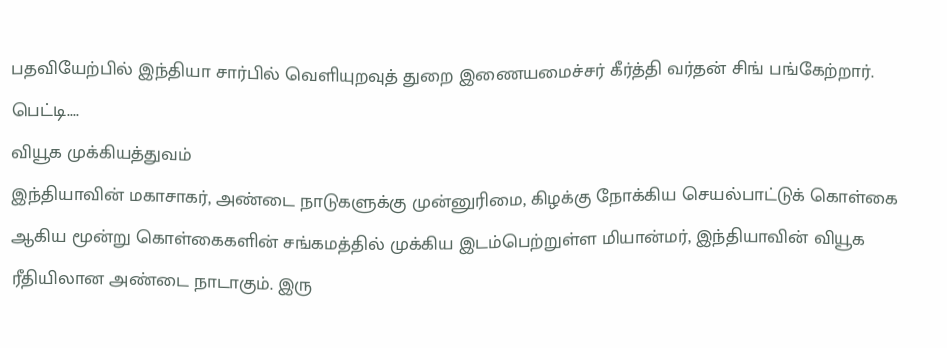பதவியேற்பில் இந்தியா சார்பில் வெளியுறவுத் துறை இணையமைச்சர் கீர்த்தி வர்தன் சிங் பங்கேற்றார்.
பெட்டி....
வியூக முக்கியத்துவம்
இந்தியாவின் மகாசாகர், அண்டை நாடுகளுக்கு முன்னுரிமை, கிழக்கு நோக்கிய செயல்பாட்டுக் கொள்கை ஆகிய மூன்று கொள்கைகளின் சங்கமத்தில் முக்கிய இடம்பெற்றுள்ள மியான்மர், இந்தியாவின் வியூக ரீதியிலான அண்டை நாடாகும். இரு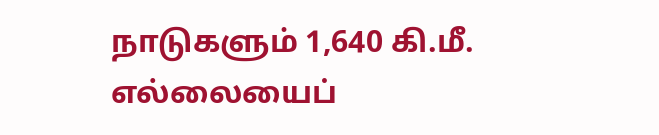நாடுகளும் 1,640 கி.மீ. எல்லையைப்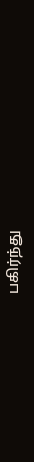பகிர்ந்து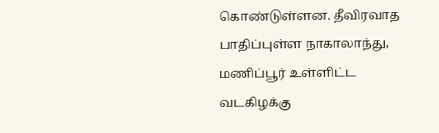கொண்டுள்ளன. தீவிரவாத பாதிப்புள்ள நாகாலாந்து, மணிப்பூர் உள்ளிட்ட வடகிழக்கு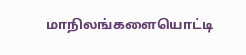மாநிலங்களையொட்டி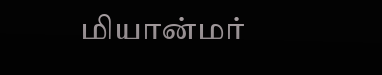மியான்மர்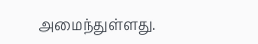அமைந்துள்ளது.